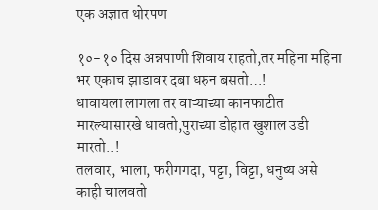एक अज्ञात थोरपण

१०-१० दिस अन्नपाणी शिवाय राहतो,तर महिना महिना भर एकाच झाडावर दबा धरुन बसतो…!
धावायला लागला तर वाऱ्याच्या कानफाटीत मारल्यासारखे धावतो,पुराच्या डोहात खुशाल उडी मारतो..!
तलवार, भाला, फरीगगदा, पट्टा, विट्टा, धनुष्य असे काही चालवतो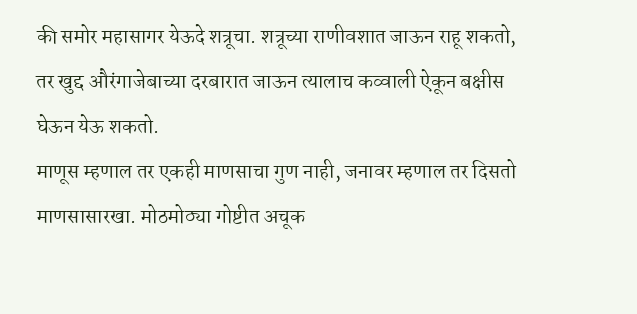की समोर महासागर येऊदे शत्रूचा. शत्रूच्या राणीवशात जाऊन राहू शकतो, तर खुद्द औरंगाजेबाच्या दरबारात जाऊन त्यालाच कव्वाली ऐकून बक्षीस घेऊन येऊ शकतो.
माणूस म्हणाल तर एकही माणसाचा गुण नाही, जनावर म्हणाल तर दिसतो माणसासारखा. मोठमोठ्या गोष्टीत अचूक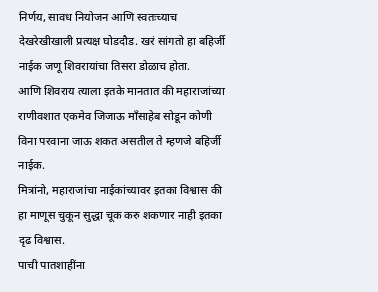निर्णय, सावध नियोजन आणि स्वतःच्याच देखरेखीखाली प्रत्यक्ष घोडदौड. खरं सांगतो हा बहिर्जी नाईक जणू शिवरायांचा तिसरा डोळाच होता.
आणि शिवराय त्याला इतके मानतात की महाराजांच्या राणीवशात एकमेव जिजाऊ माँसाहेब सोडून कोणी विना परवाना जाऊ शकत असतील ते म्हणजे बहिर्जी नाईक.
मित्रांनो, महाराजांचा नाईकांच्यावर इतका विश्वास की हा माणूस चुकून सुद्धा चूक करु शकणार नाही इतका दृढ विश्वास.
पाची पातशाहींना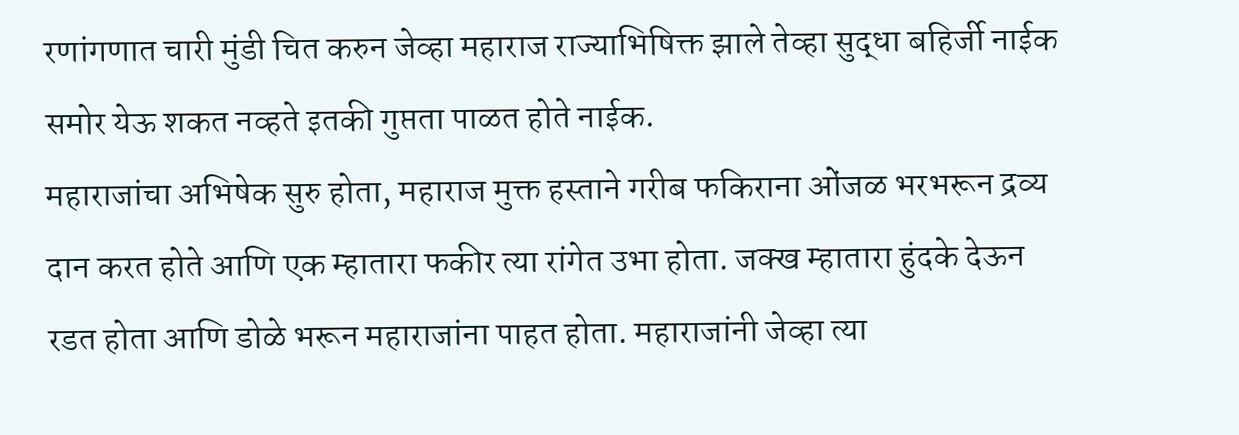रणांगणात चारी मुंडी चित करुन जेव्हा महाराज राज्याभिषिक्त झाले तेव्हा सुद्धा बहिर्जी नाईक समोर येऊ शकत नव्हते इतकी गुप्तता पाळत होते नाईक.
महाराजांचा अभिषेक सुरु होता, महाराज मुक्त हस्ताने गरीब फकिराना ओंजळ भरभरून द्रव्य दान करत होते आणि एक म्हातारा फकीर त्या रांगेत उभा होता. जक्ख म्हातारा हुंदके देऊन रडत होता आणि डोळे भरून महाराजांना पाहत होता. महाराजांनी जेव्हा त्या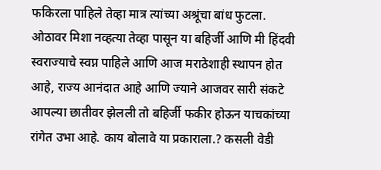फकिरला पाहिले तेव्हा मात्र त्यांच्या अश्रूंचा बांध फुटला.
ओठावर मिशा नव्हत्या तेव्हा पासून या बहिर्जी आणि मी हिंदवी स्वराज्याचे स्वप्न पाहिले आणि आज मराठेशाही स्थापन होत आहे, राज्य आनंदात आहे आणि ज्याने आजवर सारी संकटे आपल्या छातीवर झेलली तो बहिर्जी फकीर होऊन याचकांच्या रांगेत उभा आहे. काय बोलावे या प्रकाराला.? कसली वेडी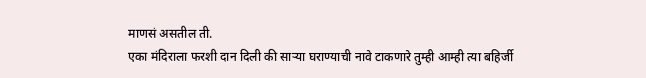माणसं असतील ती.
एका मंदिराला फरशी दान दिली की साऱ्या घराण्याची नावे टाकणारे तुम्ही आम्ही त्या बहिर्जी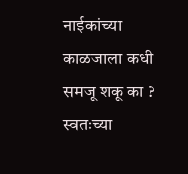नाईकांच्या काळजाला कधी समजू शकू का ?
स्वतःच्या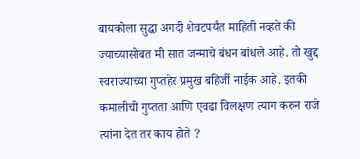बायकोला सुद्धा अगदी शेवटपर्यंत माहिती नव्हते की ज्याच्यासोबत मी सात जन्माचे बंधन बांधले आहे. तो खुद्द स्वराज्याच्या गुप्तहेर प्रमुख बहिर्जी नाईक आहे. इतकी कमालीची गुप्तता आणि एवढा विलक्षण त्याग करुन राजे त्यांना देत तर काय होते ?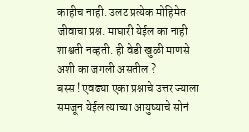काहीच नाही. उलट प्रत्येक मोहिमेत जीवाचा प्रश्न. माघारी येईल का नाही शाश्वती नव्हती. ही वेडी खुळी माणसे अशी का जगली असतील ?
बस्स ! एवढ्या एका प्रश्नाचे उत्तर ज्याला समजून येईल त्याच्या आयुष्याचे सोनं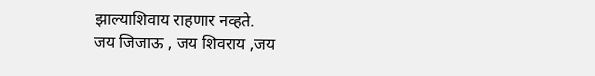झाल्याशिवाय राहणार नव्हते.
जय जिजाऊ , जय शिवराय ,जय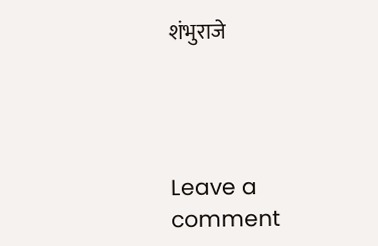शंभुराजे




Leave a comment